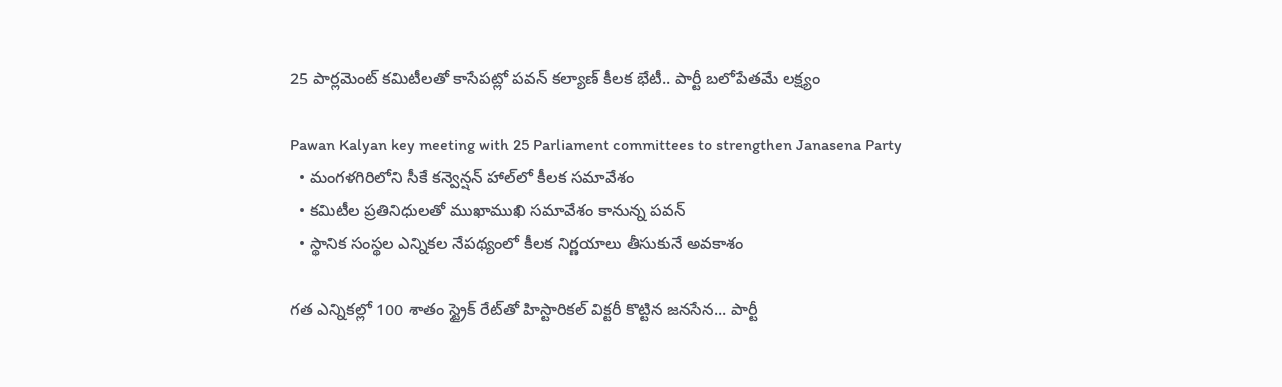25 పార్లమెంట్ కమిటీలతో కాసేపట్లో పవన్ కల్యాణ్ కీలక భేటీ.. పార్టీ బలోపేతమే లక్ష్యం

Pawan Kalyan key meeting with 25 Parliament committees to strengthen Janasena Party
  • మంగళగిరిలోని సీకే కన్వెన్షన్ హాల్‌లో కీలక సమావేశం
  • కమిటీల ప్రతినిధులతో ముఖాముఖి సమావేశం కానున్న పవన్
  • స్థానిక సంస్థల ఎన్నికల నేపథ్యంలో కీలక నిర్ణయాలు తీసుకునే అవకాశం

గత ఎన్నికల్లో 100 శాతం స్ట్రైక్ రేట్‌తో హిస్టారికల్ విక్టరీ కొట్టిన జనసేన... పార్టీ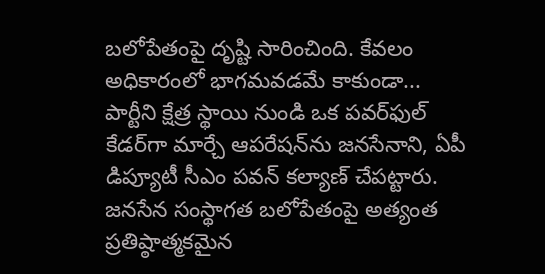బలోపేతంపై దృష్టి సారించింది. కేవలం అధికారంలో భాగమవడమే కాకుండా... పార్టీని క్షేత్ర స్థాయి నుండి ఒక పవర్‌ఫుల్ కేడర్‌గా మార్చే ఆపరేషన్‌ను జనసేనాని, ఏపీ డిప్యూటీ సీఎం పవన్ కల్యాణ్ చేపట్టారు. జనసేన సంస్థాగత బలోపేతంపై అత్యంత ప్రతిష్ఠాత్మకమైన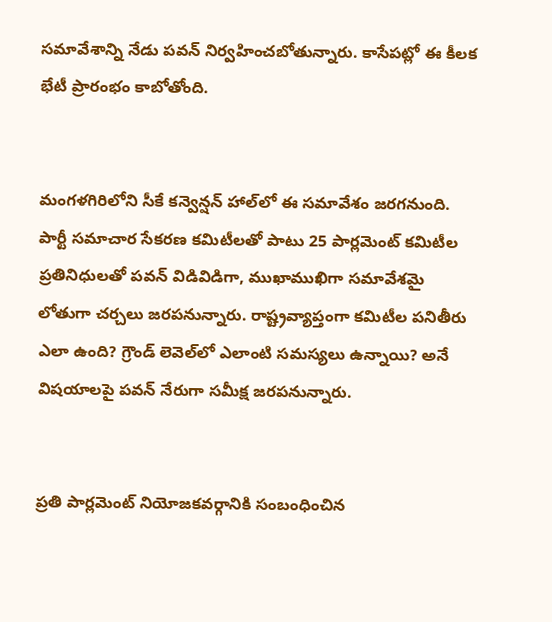సమావేశాన్ని నేడు పవన్ నిర్వహించబోతున్నారు. కాసేపట్లో ఈ కీలక భేటీ ప్రారంభం కాబోతోంది.


మంగళగిరిలోని సీకే కన్వెన్షన్ హాల్‌లో ఈ సమావేశం జరగనుంది. పార్టీ సమాచార సేకరణ కమిటీలతో పాటు 25 పార్లమెంట్ కమిటీల ప్రతినిధులతో పవన్ విడివిడిగా, ముఖాముఖిగా సమావేశమై లోతుగా చర్చలు జరపనున్నారు. రాష్ట్రవ్యాప్తంగా కమిటీల పనితీరు ఎలా ఉంది? గ్రౌండ్ లెవెల్‌లో ఎలాంటి సమస్యలు ఉన్నాయి? అనే విషయాలపై పవన్ నేరుగా సమీక్ష జరపనున్నారు.


ప్రతి పార్లమెంట్ నియోజకవర్గానికి సంబంధించిన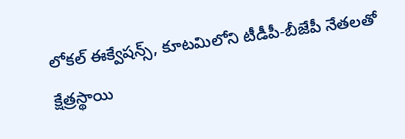లోకల్ ఈక్వేషన్స్, కూటమిలోని టీడీపీ-బీజేపీ నేతలతో క్షేత్రస్థాయి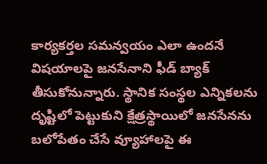కార్యకర్తల సమన్వయం ఎలా ఉందనే విషయాలపై జనసేనాని ఫీడ్ బ్యాక్ తీసుకోనున్నారు. స్థానిక సంస్థల ఎన్నికలను దృష్టిలో పెట్టుకుని క్షేత్రస్థాయిలో జనసేనను బలోపేతం చేసే వ్యూహాలపై ఈ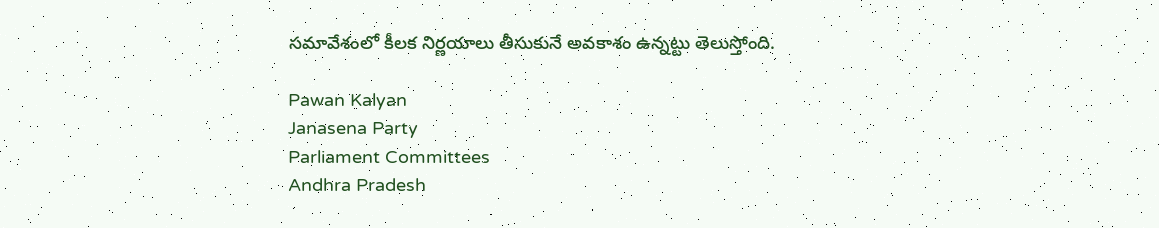సమావేశంలో కీలక నిర్ణయాలు తీసుకునే అవకాశం ఉన్నట్టు తెలుస్తోంది.

Pawan Kalyan
Janasena Party
Parliament Committees
Andhra Pradesh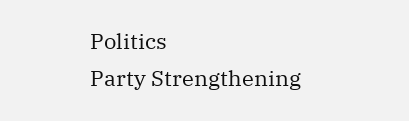Politics
Party Strengthening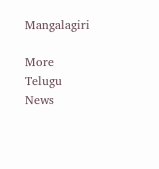Mangalagiri

More Telugu News